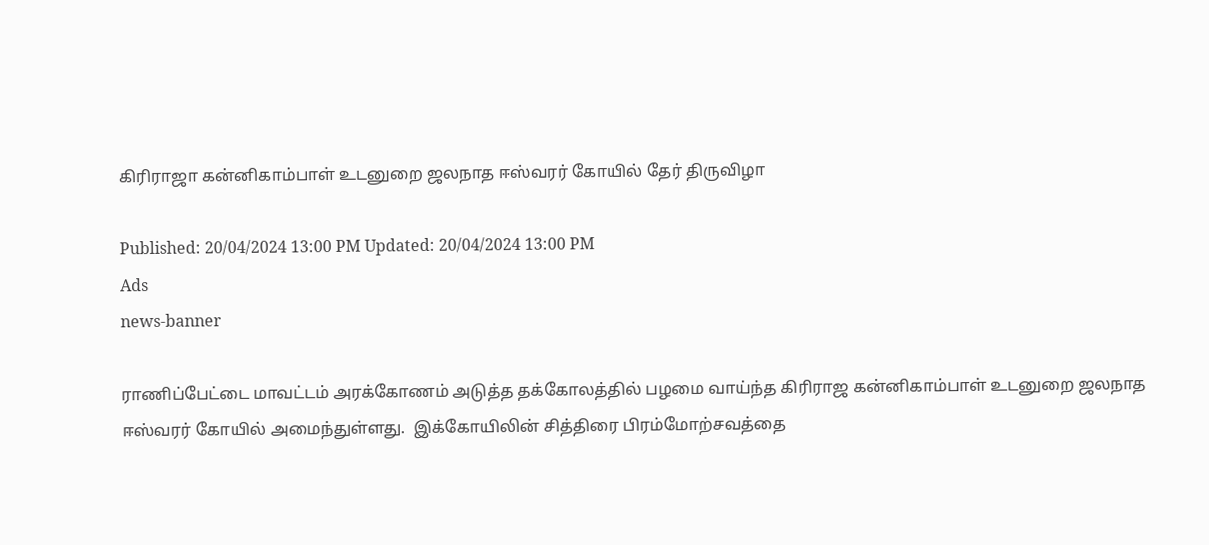கிரிராஜா கன்னிகாம்பாள் உடனுறை ஜலநாத ஈஸ்வரர் கோயில் தேர் திருவிழா

Published: 20/04/2024 13:00 PM Updated: 20/04/2024 13:00 PM
Ads
news-banner

ராணிப்பேட்டை மாவட்டம் அரக்கோணம் அடுத்த தக்கோலத்தில் பழமை வாய்ந்த கிரிராஜ கன்னிகாம்பாள் உடனுறை ஜலநாத ஈஸ்வரர் கோயில் அமைந்துள்ளது.  இக்கோயிலின் சித்திரை பிரம்மோற்சவத்தை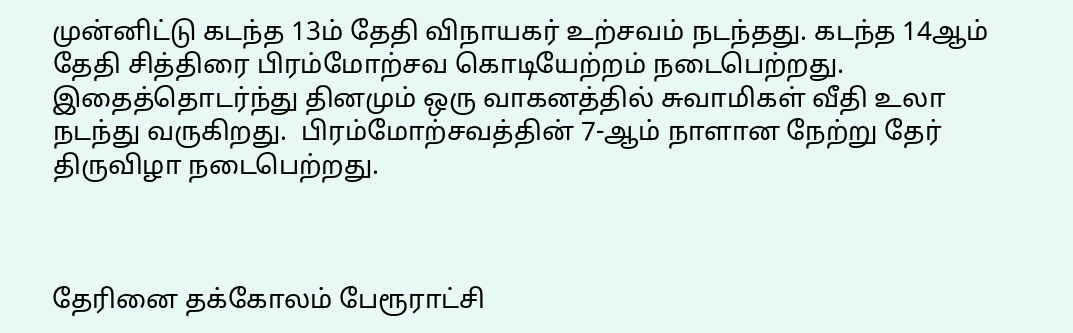முன்னிட்டு கடந்த 13ம் தேதி விநாயகர் உற்சவம் நடந்தது. கடந்த 14ஆம் தேதி சித்திரை பிரம்மோற்சவ கொடியேற்றம் நடைபெற்றது. இதைத்தொடர்ந்து தினமும் ஒரு வாகனத்தில் சுவாமிகள் வீதி உலா நடந்து வருகிறது.  பிரம்மோற்சவத்தின் 7-ஆம் நாளான நேற்று தேர் திருவிழா நடைபெற்றது.



தேரினை தக்கோலம் பேரூராட்சி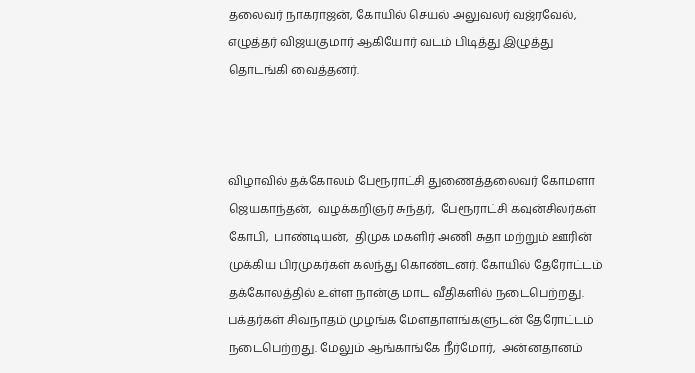தலைவர் நாகராஜன், கோயில் செயல் அலுவலர் வஜ்ரவேல், எழுத்தர் விஜயகுமார் ஆகியோர் வடம் பிடித்து இழுத்து தொடங்கி வைத்தனர்.



விழாவில் தக்கோலம் பேரூராட்சி துணைத்தலைவர் கோமளா ஜெயகாந்தன்,  வழக்கறிஞர் சுந்தர்,  பேரூராட்சி கவுன்சிலர்கள் கோபி,  பாண்டியன்,  திமுக மகளிர் அணி சுதா மற்றும் ஊரின் முக்கிய பிரமுகர்கள் கலந்து கொண்டனர். கோயில் தேரோட்டம் தக்கோலத்தில் உள்ள நான்கு மாட வீதிகளில் நடைபெற்றது. பக்தர்கள் சிவநாதம் முழங்க மேளதாளங்களுடன் தேரோட்டம் நடைபெற்றது. மேலும் ஆங்காங்கே நீர்மோர்,  அன்னதானம்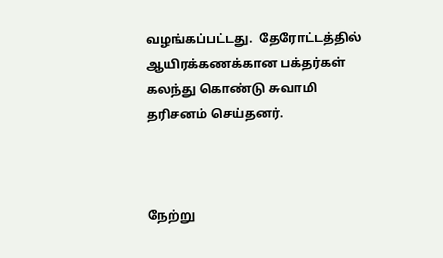வழங்கப்பட்டது.  தேரோட்டத்தில் ஆயிரக்கணக்கான பக்தர்கள் கலந்து கொண்டு சுவாமி தரிசனம் செய்தனர்.



நேற்று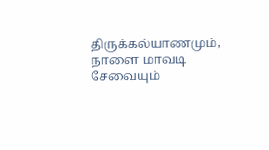திருக்கல்யாணமும்,  நாளை மாவடி சேவையும்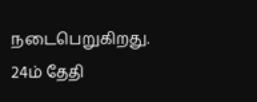நடைபெறுகிறது. 24ம் தேதி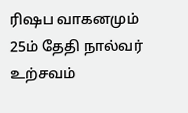ரிஷப வாகனமும் 25ம் தேதி நால்வர் உற்சவம்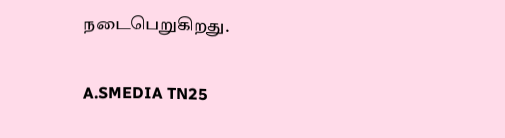நடைபெறுகிறது.

A.SMEDIA TN25